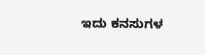ಇದು ಕನಸುಗಳ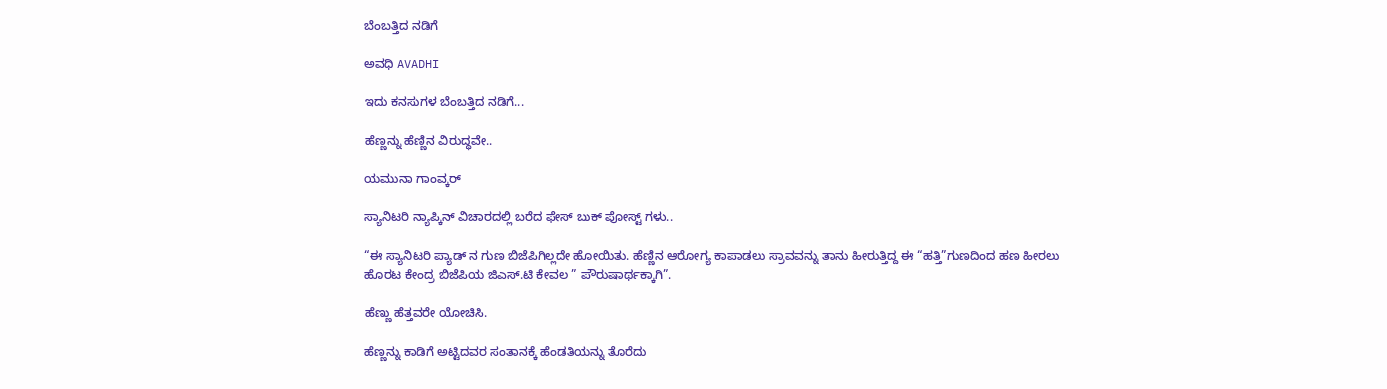ಬೆಂಬತ್ತಿದ ನಡಿಗೆ‍

ಅವಧಿ AVADHI

ಇದು ಕನಸುಗಳ ಬೆಂಬತ್ತಿದ ನಡಿಗೆ...

ಹೆಣ್ಣನ್ನು ಹೆಣ್ಣಿನ ವಿರುದ್ಧವೇ..

ಯಮುನಾ ಗಾಂವ್ಕರ್

ಸ್ಯಾನಿಟರಿ ನ್ಯಾಪ್ಕಿನ್ ವಿಚಾರದಲ್ಲಿ ಬರೆದ ಫೇಸ್ ಬುಕ್ ಪೋಸ್ಟ್ ಗಳು..

“ಈ ಸ್ಯಾನಿಟರಿ ಪ್ಯಾಡ್ ನ ಗುಣ ಬಿಜೆಪಿಗಿಲ್ಲದೇ ಹೋಯಿತು. ಹೆಣ್ಣಿನ ಆರೋಗ್ಯ ಕಾಪಾಡಲು ಸ್ರಾವವನ್ನು ತಾನು ಹೀರುತ್ತಿದ್ದ ಈ “ಹತ್ತಿ”ಗುಣದಿಂದ ಹಣ ಹೀರಲು ಹೊರಟ ಕೇಂದ್ರ ಬಿಜೆಪಿಯ ಜಿಎಸ್.ಟಿ ಕೇವಲ ” ಪೌರುಷಾರ್ಥಕ್ಕಾಗಿ”.

ಹೆಣ್ಣು ಹೆತ್ತವರೇ ಯೋಚಿಸಿ.

ಹೆಣ್ಣನ್ನು ಕಾಡಿಗೆ ಅಟ್ಟಿದವರ ಸಂತಾನಕ್ಕೆ ಹೆಂಡತಿಯನ್ನು ತೊರೆದು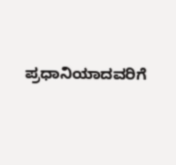ಪ್ರಧಾನಿಯಾದವರಿಗೆ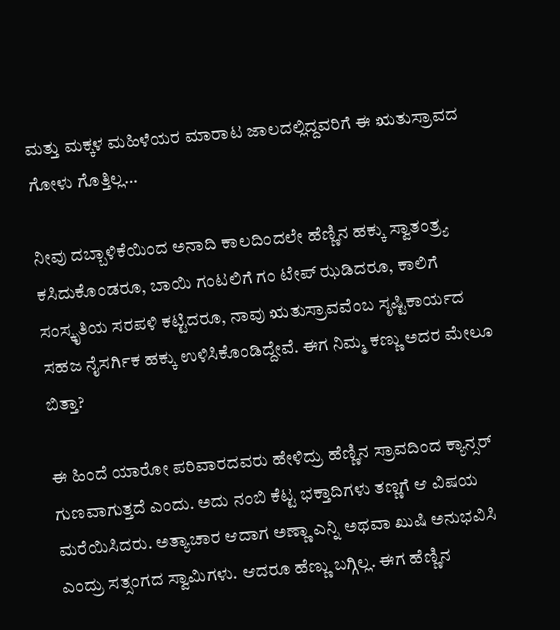ಮತ್ತು ಮಕ್ಕಳ ಮಹಿಳೆಯರ ಮಾರಾಟ ಜಾಲದಲ್ಲಿದ್ದವರಿಗೆ ಈ ಋತುಸ್ರಾವದ ಗೋಳು ಗೊತ್ತಿಲ್ಲ…

ನೀವು ದಬ್ಬಾಳಿಕೆಯಿಂದ ಅನಾದಿ ಕಾಲದಿಂದಲೇ ಹೆಣ್ಣಿನ ಹಕ್ಕು ಸ್ವಾತಂತ್ರ್ಯ ಕಸಿದುಕೊಂಡರೂ, ಬಾಯಿ ಗಂಟಲಿಗೆ ಗಂ ಟೇಪ್ ಝಡಿದರೂ, ಕಾಲಿಗೆ ಸಂಸ್ಕೃತಿಯ ಸರಪಳಿ ಕಟ್ಟಿದರೂ, ನಾವು ಋತುಸ್ರಾವವೆಂಬ ಸೃಷ್ಟಿಕಾರ್ಯದ ಸಹಜ ನೈಸರ್ಗಿಕ ಹಕ್ಕು ಉಳಿಸಿಕೊಂಡಿದ್ದೇವೆ. ಈಗ ನಿಮ್ಮ ಕಣ್ಣು ಅದರ ಮೇಲೂ ಬಿತ್ತಾ?

ಈ ಹಿಂದೆ ಯಾರೋ ಪರಿವಾರದವರು ಹೇಳಿದ್ರು ಹೆಣ್ಣಿನ ಸ್ರಾವದಿಂದ ಕ್ಯಾನ್ಸರ್ ಗುಣವಾಗುತ್ತದೆ ಎಂದು. ಅದು ನಂಬಿ ಕೆಟ್ಟ ಭಕ್ತಾದಿಗಳು ತಣ್ಣಗೆ ಆ ವಿಷಯ ಮರೆಯಿಸಿದರು. ಅತ್ಯಾಚಾರ ಆದಾಗ ಅಣ್ಣಾ ಎನ್ನಿ ಅಥವಾ ಖುಷಿ ಅನುಭವಿಸಿ ಎಂದ್ರು ಸತ್ಸಂಗದ ಸ್ವಾಮಿಗಳು. ಆದರೂ ಹೆಣ್ಣು ಬಗ್ಗಿಲ್ಲ. ಈಗ ಹೆಣ್ಣಿನ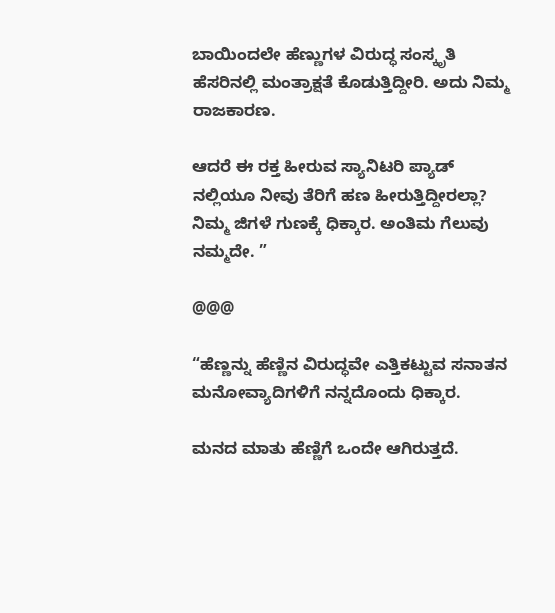ಬಾಯಿಂದಲೇ ಹೆಣ್ಣುಗಳ ವಿರುದ್ಧ ಸಂಸ್ಕೃತಿ ಹೆಸರಿನಲ್ಲಿ ಮಂತ್ರಾಕ್ಷತೆ ಕೊಡುತ್ತಿದ್ದೀರಿ. ಅದು ನಿಮ್ಮ ರಾಜಕಾರಣ.

ಆದರೆ ಈ ರಕ್ತ ಹೀರುವ ಸ್ಯಾನಿಟರಿ ಪ್ಯಾಡ್ ನಲ್ಲಿಯೂ ನೀವು ತೆರಿಗೆ ಹಣ ಹೀರುತ್ತಿದ್ದೀರಲ್ಲಾ? ನಿಮ್ಮ ಜಿಗಳೆ ಗುಣಕ್ಕೆ ಧಿಕ್ಕಾರ. ಅಂತಿಮ ಗೆಲುವು ನಮ್ಮದೇ. ”

@@@

“ಹೆಣ್ಣನ್ನು ಹೆಣ್ಣಿನ ವಿರುದ್ಧವೇ ಎತ್ತಿಕಟ್ಟುವ ಸನಾತನ ಮನೋವ್ಯಾದಿಗಳಿಗೆ ನನ್ನದೊಂದು ಧಿಕ್ಕಾರ.

ಮನದ ಮಾತು ಹೆಣ್ಣಿಗೆ ಒಂದೇ ಆಗಿರುತ್ತದೆ.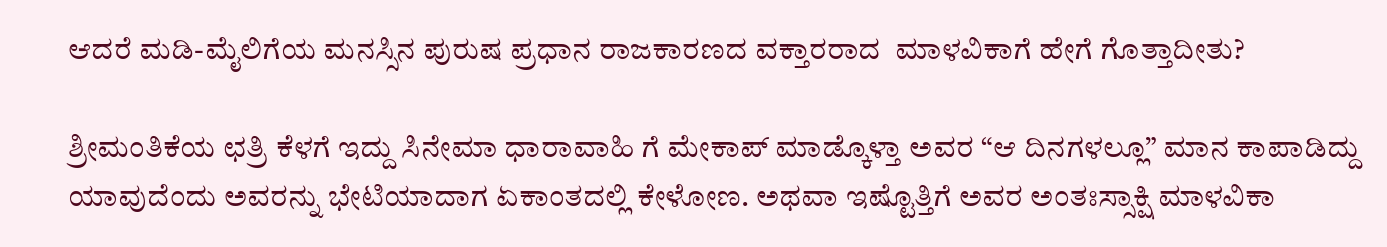ಆದರೆ ಮಡಿ-ಮೈಲಿಗೆಯ ಮನಸ್ಸಿನ ಪುರುಷ ಪ್ರಧಾನ ರಾಜಕಾರಣದ ವಕ್ತಾರರಾದ  ಮಾಳವಿಕಾಗೆ ಹೇಗೆ ಗೊತ್ತಾದೀತು?

ಶ್ರೀಮಂತಿಕೆಯ ಛತ್ರಿ ಕೆಳಗೆ ಇದ್ದು ಸಿನೇಮಾ ಧಾರಾವಾಹಿ ಗೆ ಮೇಕಾಪ್ ಮಾಡ್ಕೊಳ್ತಾ ಅವರ “ಆ ದಿನಗಳಲ್ಲೂ” ಮಾನ ಕಾಪಾಡಿದ್ದು ಯಾವುದೆಂದು ಅವರನ್ನು ಭೇಟಿಯಾದಾಗ ಏಕಾಂತದಲ್ಲಿ ಕೇಳೋಣ. ಅಥವಾ ಇಷ್ಟೊತ್ತಿಗೆ ಅವರ ಅಂತಃಸ್ಸಾಕ್ಷಿ ಮಾಳವಿಕಾ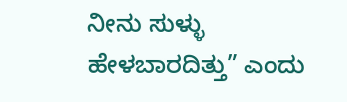ನೀನು ಸುಳ್ಳು ಹೇಳಬಾರದಿತ್ತು” ಎಂದು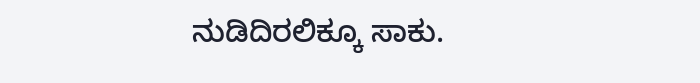ನುಡಿದಿರಲಿಕ್ಕೂ ಸಾಕು.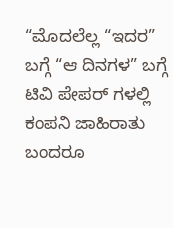“ಮೊದಲೆಲ್ಲ “ಇದರ” ಬಗ್ಗೆ “ಆ ದಿನಗಳ” ಬಗ್ಗೆ ಟಿವಿ ಪೇಪರ್ ಗಳಲ್ಲಿ ಕಂಪನಿ ಜಾಹಿರಾತು ಬಂದರೂ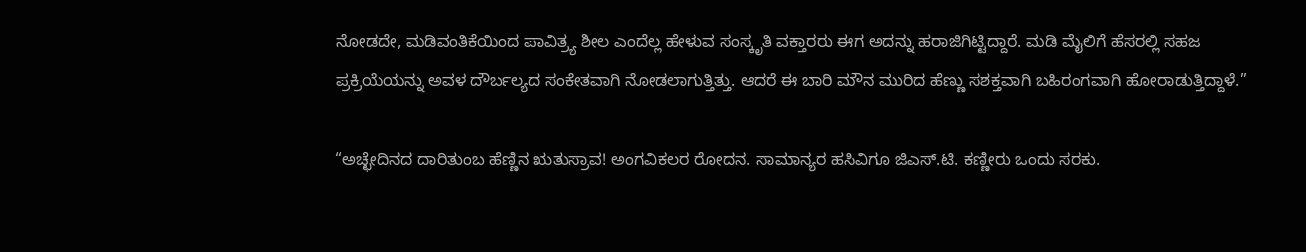ನೋಡದೇ, ಮಡಿವಂತಿಕೆಯಿಂದ ಪಾವಿತ್ರ್ಯ ಶೀಲ ಎಂದೆಲ್ಲ ಹೇಳುವ ಸಂಸ್ಕೃತಿ ವಕ್ತಾರರು ಈಗ ಅದನ್ನು ಹರಾಜಿಗಿಟ್ಟಿದ್ದಾರೆ. ಮಡಿ ಮೈಲಿಗೆ ಹೆಸರಲ್ಲಿ ಸಹಜ ಪ್ರಕ್ರಿಯೆಯನ್ನು ಅವಳ ದೌರ್ಬಲ್ಯದ ಸಂಕೇತವಾಗಿ ನೋಡಲಾಗುತ್ತಿತ್ತು. ಆದರೆ ಈ ಬಾರಿ ಮೌನ ಮುರಿದ ಹೆಣ್ಣು ಸಶಕ್ತವಾಗಿ ಬಹಿರಂಗವಾಗಿ ಹೋರಾಡುತ್ತಿದ್ದಾಳೆ.”

“ಅಚ್ಛೇದಿನದ ದಾರಿತುಂಬ ಹೆಣ್ಣಿನ ಋತುಸ್ರಾವ! ಅಂಗವಿಕಲರ ರೋದನ. ಸಾಮಾನ್ಯರ ಹಸಿವಿಗೂ ಜಿಎಸ್.ಟಿ. ಕಣ್ಣೀರು ಒಂದು ಸರಕು.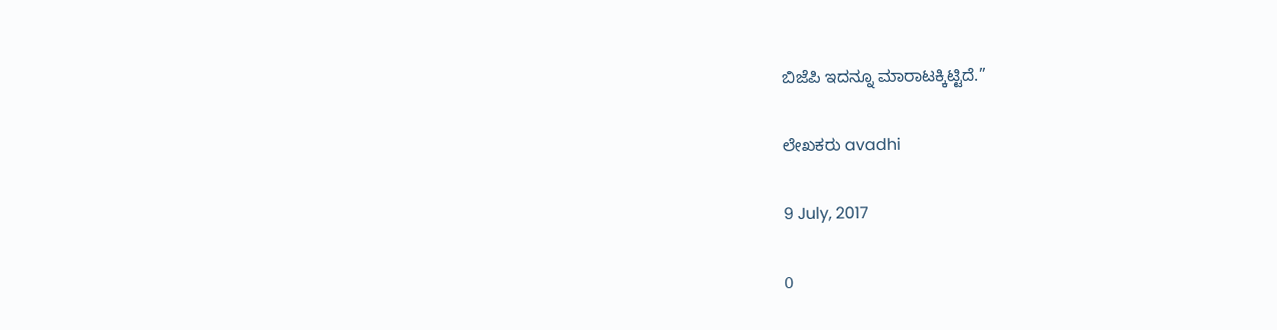ಬಿಜೆಪಿ ಇದನ್ನೂ ಮಾರಾಟಕ್ಕಿಟ್ಟಿದೆ.”

ಲೇಖಕರು avadhi

9 July, 2017

0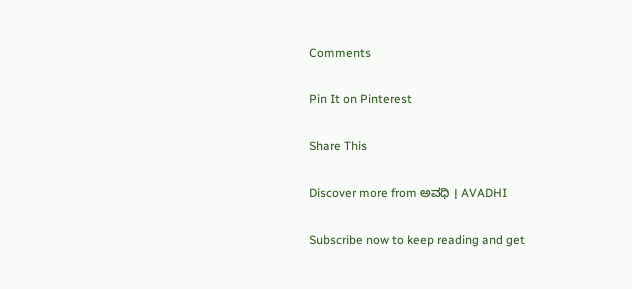Comments

Pin It on Pinterest

Share This

Discover more from ಅವಧಿ । AVADHI

Subscribe now to keep reading and get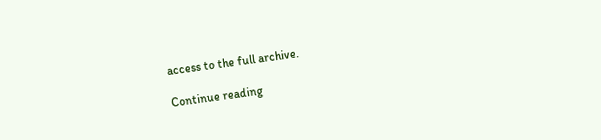access to the full archive.

Continue reading